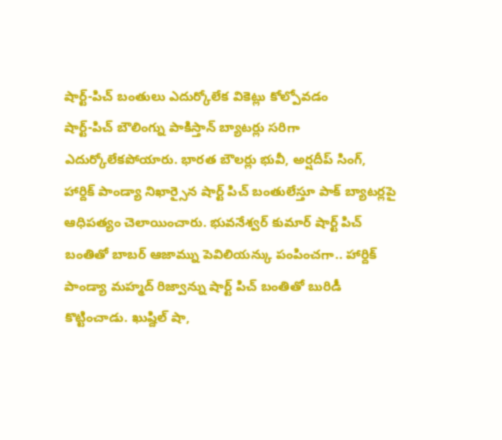షార్ట్-పిచ్ బంతులు ఎదుర్కోలేక వికెట్లు కోల్పోవడం
షార్ట్-పిచ్ బౌలింగ్ను పాకిస్తాన్ బ్యాటర్లు సరిగా ఎదుర్కోలేకపోయారు. భారత బౌలర్లు భువీ, అర్షదీప్ సింగ్, హార్దిక్ పాండ్యా నిఖార్సైన షార్ట్ పిచ్ బంతులేస్తూ పాక్ బ్యాటర్లపై ఆధిపత్యం చెలాయించారు. భువనేశ్వర్ కుమార్ షార్ట్ పిచ్ బంతితో బాబర్ ఆజామ్ను పెవిలియన్కు పంపించగా.. హార్దిక్ పాండ్యా మహ్మద్ రిజ్వాన్ను షార్ట్ పిచ్ బంతితో బురిడీ కొట్టించాడు. ఖుష్దిల్ షా,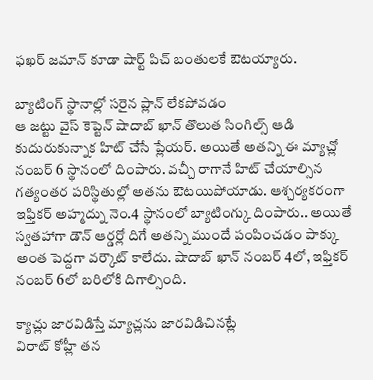ఫఖర్ జమాన్ కూడా షార్ట్ పిచ్ బంతులకే ఔటయ్యారు.

బ్యాటింగ్ స్థానాల్లో సరైన ప్లాన్ లేకపోవడం
ఆ జట్టు వైస్ కెప్టెన్ షాదాబ్ ఖాన్ తొలుత సింగిల్స్ ఆడి కుదురుకున్నాక హిట్ చేసే ప్లేయర్. అయితే అతన్ని ఈ మ్యాచ్లో నంబర్ 6 స్థానంలో దింపారు. వచ్చీ రాగానే హిట్ చేయాల్సిన గత్యంతర పరిస్థితుల్లో అతను ఔటయిపోయాడు. ఆశ్చర్యకరంగా ఇఫ్తికర్ అహ్మద్ను నెం.4 స్థానంలో బ్యాటింగ్కు దింపారు.. అయితే స్వతహాగా డౌన్ ఆర్డర్లో దిగే అతన్ని ముందే పంపించడం పాక్కు అంత పెద్దగా వర్కౌట్ కాలేదు. షాదాబ్ ఖాన్ నంబర్ 4లో, ఇఫ్తికర్ నంబర్ 6లో బరిలోకి దిగాల్సింది.

క్యాచ్లు జారవిడిస్తే మ్యాచ్లను జారవిడిచినట్లే
విరాట్ కోహ్లీ తన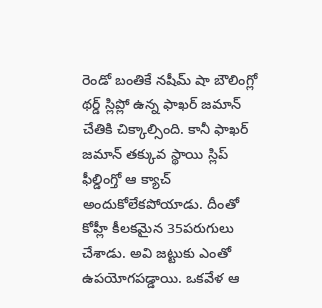రెండో బంతికే నషీమ్ షా బౌలింగ్లో థర్డ్ స్లిప్లో ఉన్న ఫాఖర్ జమాన్ చేతికి చిక్కాల్సింది. కానీ ఫాఖర్ జమాన్ తక్కువ స్థాయి స్లిప్ ఫీల్డింగ్తో ఆ క్యాచ్ అందుకోలేకపోయాడు. దీంతో కోహ్లీ కీలకమైన 35పరుగులు చేశాడు. అవి జట్టుకు ఎంతో ఉపయోగపడ్డాయి. ఒకవేళ ఆ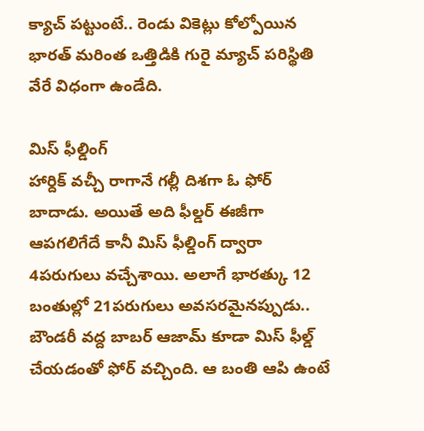క్యాచ్ పట్టుంటే.. రెండు వికెట్లు కోల్పోయిన భారత్ మరింత ఒత్తిడికి గురై మ్యాచ్ పరిస్థితి వేరే విధంగా ఉండేది.

మిస్ ఫీల్డింగ్
హార్దిక్ వచ్చీ రాగానే గల్లీ దిశగా ఓ ఫోర్ బాదాడు. అయితే అది ఫీల్డర్ ఈజీగా ఆపగలిగేదే కానీ మిస్ ఫీల్డింగ్ ద్వారా 4పరుగులు వచ్చేశాయి. అలాగే భారత్కు 12 బంతుల్లో 21పరుగులు అవసరమైనప్పుడు.. బౌండరీ వద్ద బాబర్ ఆజామ్ కూడా మిస్ ఫీల్డ్ చేయడంతో ఫోర్ వచ్చింది. ఆ బంతి ఆపి ఉంటే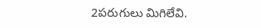2పరుగులు మిగిలేవి.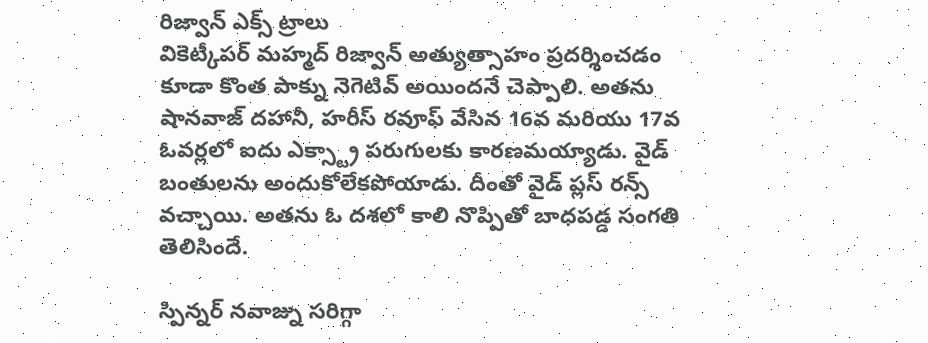రిజ్వాన్ ఎక్స్ ట్రాలు
వికెట్కీపర్ మహ్మద్ రిజ్వాన్ అత్యుత్సాహం ప్రదర్శించడం కూడా కొంత పాక్ను నెగెటివ్ అయిందనే చెప్పాలి. అతను షానవాజ్ దహానీ, హరీస్ రవూఫ్ వేసిన 16వ మరియు 17వ ఓవర్లలో ఐదు ఎక్స్ట్రా పరుగులకు కారణమయ్యాడు. వైడ్ బంతులను అందుకోలేకపోయాడు. దీంతో వైడ్ ప్లస్ రన్స్ వచ్చాయి. అతను ఓ దశలో కాలి నొప్పితో బాధపడ్డ సంగతి తెలిసిందే.

స్పిన్నర్ నవాజ్ను సరిగ్గా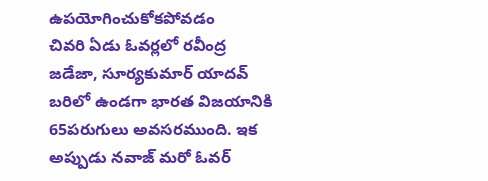ఉపయోగించుకోకపోవడం
చివరి ఏడు ఓవర్లలో రవీంద్ర జడేజా, సూర్యకుమార్ యాదవ్ బరిలో ఉండగా భారత విజయానికి 65పరుగులు అవసరముంది. ఇక అప్పుడు నవాజ్ మరో ఓవర్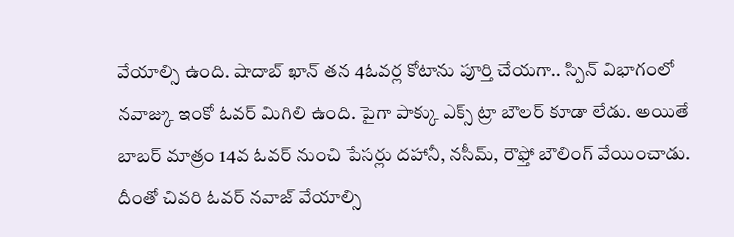వేయాల్సి ఉంది. షాదాబ్ ఖాన్ తన 4ఓవర్ల కోటాను పూర్తి చేయగా.. స్పిన్ విభాగంలో నవాజ్కు ఇంకో ఓవర్ మిగిలి ఉంది. పైగా పాక్కు ఎక్స్ ట్రా బౌలర్ కూడా లేడు. అయితే బాబర్ మాత్రం 14వ ఓవర్ నుంచి పేసర్లు దహానీ, నసీమ్, రౌఫ్తో బౌలింగ్ వేయించాడు. దీంతో చివరి ఓవర్ నవాజ్ వేయాల్సి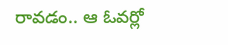రావడం.. ఆ ఓవర్లో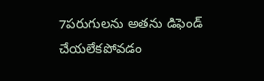7పరుగులను అతను డిఫెండ్ చేయలేకపోవడం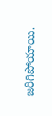జరిగిపోయాయి.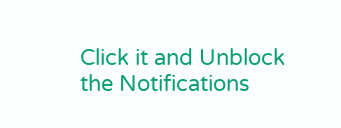Click it and Unblock the Notifications